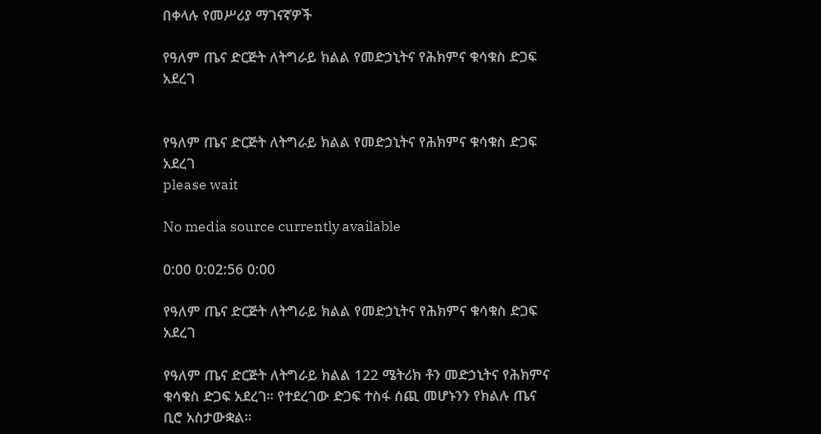በቀላሉ የመሥሪያ ማገናኛዎች

የዓለም ጤና ድርጅት ለትግራይ ክልል የመድኃኒትና የሕክምና ቁሳቁስ ድጋፍ አደረገ


የዓለም ጤና ድርጅት ለትግራይ ክልል የመድኃኒትና የሕክምና ቁሳቁስ ድጋፍ አደረገ
please wait

No media source currently available

0:00 0:02:56 0:00

የዓለም ጤና ድርጅት ለትግራይ ክልል የመድኃኒትና የሕክምና ቁሳቁስ ድጋፍ አደረገ

የዓለም ጤና ድርጅት ለትግራይ ክልል 122 ሜትሪክ ቶን መድኃኒትና የሕክምና ቁሳቁስ ድጋፍ አደረገ። የተደረገው ድጋፍ ተስፋ ሰጪ መሆኑንን የክልሉ ጤና ቢሮ አስታውቋል።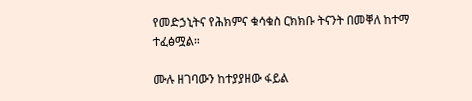የመድኃኒትና የሕክምና ቁሳቁስ ርክክቡ ትናንት በመቐለ ከተማ ተፈፅሟል።

ሙሉ ዘገባውን ከተያያዘው ፋይል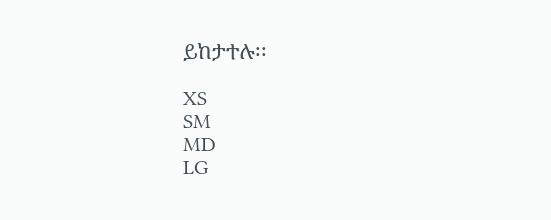ይከታተሉ፡፡

XS
SM
MD
LG